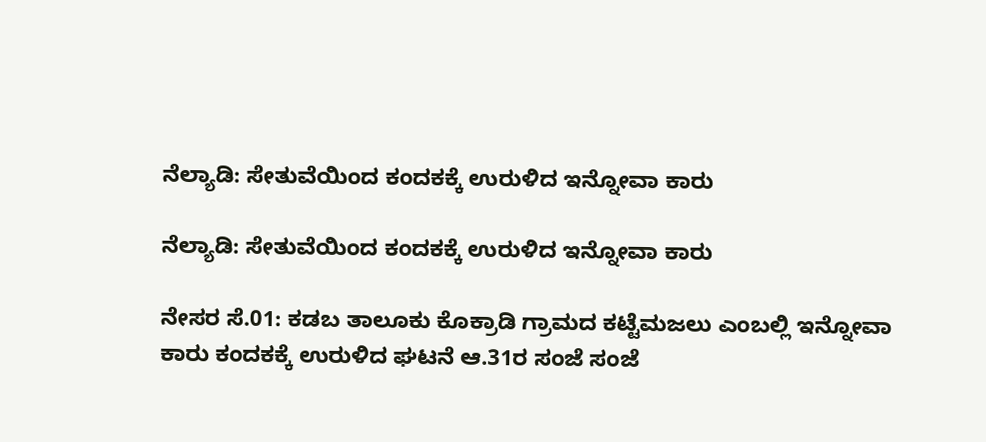ನೆಲ್ಯಾಡಿ: ಸೇತುವೆಯಿಂದ ಕಂದಕಕ್ಕೆ ಉರುಳಿದ ಇನ್ನೋವಾ ಕಾರು

ನೆಲ್ಯಾಡಿ: ಸೇತುವೆಯಿಂದ ಕಂದಕಕ್ಕೆ ಉರುಳಿದ ಇನ್ನೋವಾ ಕಾರು

ನೇಸರ ಸೆ.01: ಕಡಬ ತಾಲೂಕು ಕೊಕ್ರಾಡಿ ಗ್ರಾಮದ ಕಟ್ಟೆಮಜಲು ಎಂಬಲ್ಲಿ ಇನ್ನೋವಾ ಕಾರು ಕಂದಕಕ್ಕೆ ಉರುಳಿದ ಘಟನೆ ಆ.31ರ ಸಂಜೆ ಸಂಜೆ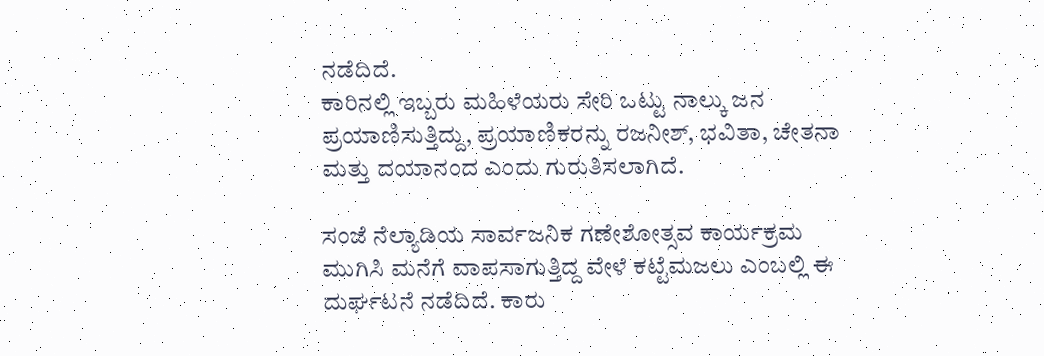ನಡೆದಿದೆ.
ಕಾರಿನಲ್ಲಿ ಇಬ್ಬರು ಮಹಿಳೆಯರು ಸೇರಿ ಒಟ್ಟು ನಾಲ್ಕು ಜನ ಪ್ರಯಾಣಿಸುತ್ತಿದ್ದು, ಪ್ರಯಾಣಿಕರನ್ನು ರಜನೀಶ್, ಭವಿತಾ, ಚೇತನಾ ಮತ್ತು ದಯಾನಂದ ಎಂದು ಗುರುತಿಸಲಾಗಿದೆ.

ಸಂಜೆ ನೆಲ್ಯಾಡಿಯ ಸಾರ್ವಜನಿಕ ಗಣೇಶೋತ್ಸವ ಕಾರ್ಯಕ್ರಮ ಮುಗಿಸಿ ಮನೆಗೆ ವಾಪಸಾಗುತ್ತಿದ್ದ ವೇಳೆ ಕಟ್ಟೆಮಜಲು ಎಂಬಲ್ಲಿ ಈ ದುರ್ಘಟನೆ ನಡೆದಿದೆ. ಕಾರು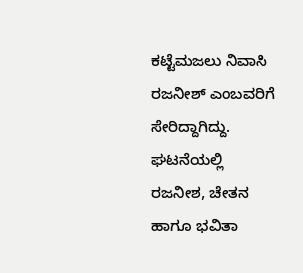ಕಟ್ಟೆಮಜಲು ನಿವಾಸಿ ರಜನೀಶ್ ಎಂಬವರಿಗೆ ಸೇರಿದ್ದಾಗಿದ್ದು.
ಘಟನೆಯಲ್ಲಿ ರಜನೀಶ, ಚೇತನ ಹಾಗೂ ಭವಿತಾ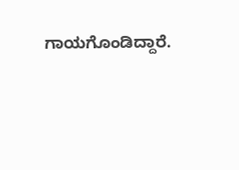ಗಾಯಗೊಂಡಿದ್ದಾರೆ.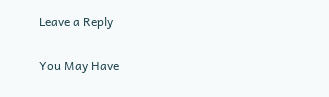Leave a Reply

You May Have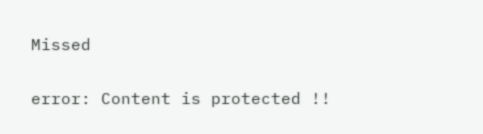Missed

error: Content is protected !!